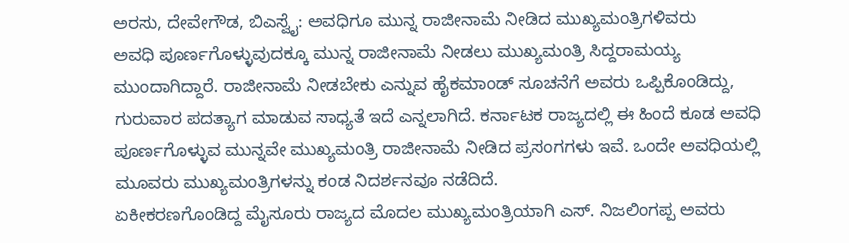ಅರಸು, ದೇವೇಗೌಡ, ಬಿಎಸ್ವೈ: ಅವಧಿಗೂ ಮುನ್ನ ರಾಜೀನಾಮೆ ನೀಡಿದ ಮುಖ್ಯಮಂತ್ರಿಗಳಿವರು
ಅವಧಿ ಪೂರ್ಣಗೊಳ್ಳುವುದಕ್ಕೂ ಮುನ್ನ ರಾಜೀನಾಮೆ ನೀಡಲು ಮುಖ್ಯಮಂತ್ರಿ ಸಿದ್ದರಾಮಯ್ಯ ಮುಂದಾಗಿದ್ದಾರೆ. ರಾಜೀನಾಮೆ ನೀಡಬೇಕು ಎನ್ನುವ ಹೈಕಮಾಂಡ್ ಸೂಚನೆಗೆ ಅವರು ಒಪ್ಪಿಕೊಂಡಿದ್ದು, ಗುರುವಾರ ಪದತ್ಯಾಗ ಮಾಡುವ ಸಾಧ್ಯತೆ ಇದೆ ಎನ್ನಲಾಗಿದೆ. ಕರ್ನಾಟಕ ರಾಜ್ಯದಲ್ಲಿ ಈ ಹಿಂದೆ ಕೂಡ ಅವಧಿ ಪೂರ್ಣಗೊಳ್ಳುವ ಮುನ್ನವೇ ಮುಖ್ಯಮಂತ್ರಿ ರಾಜೀನಾಮೆ ನೀಡಿದ ಪ್ರಸಂಗಗಳು ಇವೆ. ಒಂದೇ ಅವಧಿಯಲ್ಲಿ ಮೂವರು ಮುಖ್ಯಮಂತ್ರಿಗಳನ್ನು ಕಂಡ ನಿದರ್ಶನವೂ ನಡೆದಿದೆ.
ಏಕೀಕರಣಗೊಂಡಿದ್ದ ಮೈಸೂರು ರಾಜ್ಯದ ಮೊದಲ ಮುಖ್ಯಮಂತ್ರಿಯಾಗಿ ಎಸ್. ನಿಜಲಿಂಗಪ್ಪ ಅವರು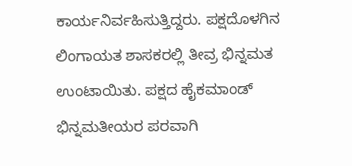ಕಾರ್ಯನಿರ್ವಹಿಸುತ್ತಿದ್ದರು. ಪಕ್ಷದೊಳಗಿನ ಲಿಂಗಾಯತ ಶಾಸಕರಲ್ಲಿ ತೀವ್ರ ಭಿನ್ನಮತ ಉಂಟಾಯಿತು. ಪಕ್ಷದ ಹೈಕಮಾಂಡ್ ಭಿನ್ನಮತೀಯರ ಪರವಾಗಿ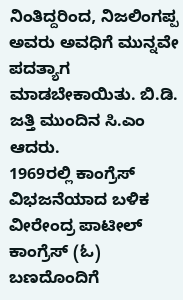ನಿಂತಿದ್ದರಿಂದ, ನಿಜಲಿಂಗಪ್ಪ ಅವರು ಅವಧಿಗೆ ಮುನ್ನವೇ ಪದತ್ಯಾಗ ಮಾಡಬೇಕಾಯಿತು. ಬಿ.ಡಿ. ಜತ್ತಿ ಮುಂದಿನ ಸಿ.ಎಂ ಆದರು.
1969ರಲ್ಲಿ ಕಾಂಗ್ರೆಸ್ ವಿಭಜನೆಯಾದ ಬಳಿಕ ವೀರೇಂದ್ರ ಪಾಟೀಲ್ ಕಾಂಗ್ರೆಸ್ (ಓ) ಬಣದೊಂದಿಗೆ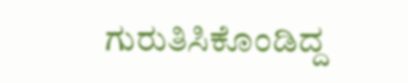ಗುರುತಿಸಿಕೊಂಡಿದ್ದ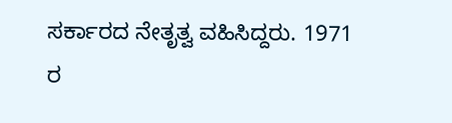ಸರ್ಕಾರದ ನೇತೃತ್ವ ವಹಿಸಿದ್ದರು. 1971 ರ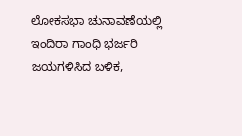ಲೋಕಸಭಾ ಚುನಾವಣೆಯಲ್ಲಿ ಇಂದಿರಾ ಗಾಂಧಿ ಭರ್ಜರಿ ಜಯಗಳಿಸಿದ ಬಳಿಕ,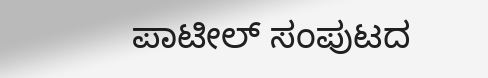ಪಾಟೀಲ್ ಸಂಪುಟದ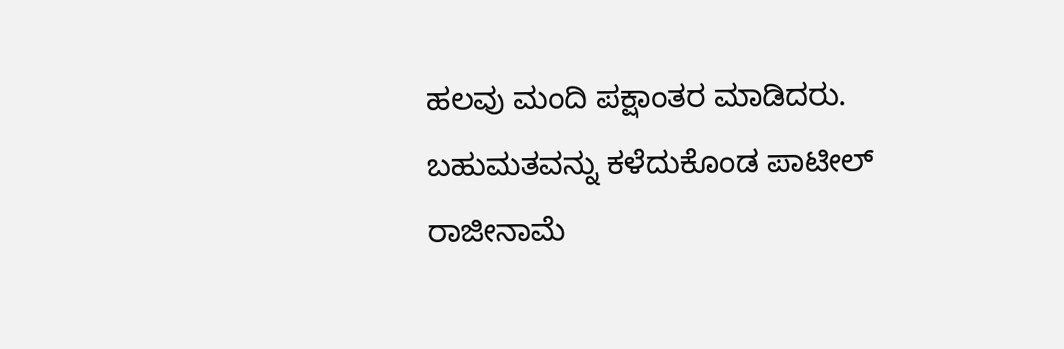ಹಲವು ಮಂದಿ ಪಕ್ಷಾಂತರ ಮಾಡಿದರು. ಬಹುಮತವನ್ನು ಕಳೆದುಕೊಂಡ ಪಾಟೀಲ್ ರಾಜೀನಾಮೆ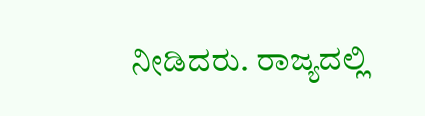ನೀಡಿದರು. ರಾಜ್ಯದಲ್ಲಿ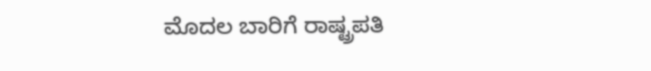ಮೊದಲ ಬಾರಿಗೆ ರಾಷ್ಟ್ರಪತಿ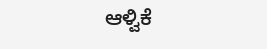ಆಳ್ವಿಕೆ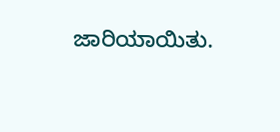ಜಾರಿಯಾಯಿತು.